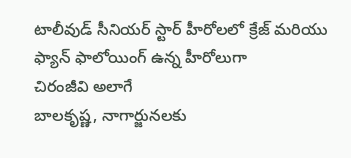టాలీవుడ్ సీనియర్ స్టార్ హీరోలలో క్రేజ్ మరియు ఫ్యాన్ ఫాలోయింగ్ ఉన్న హీరోలుగా
చిరంజీవి అలాగే
బాలకృష్ణ, నాగార్జునలకు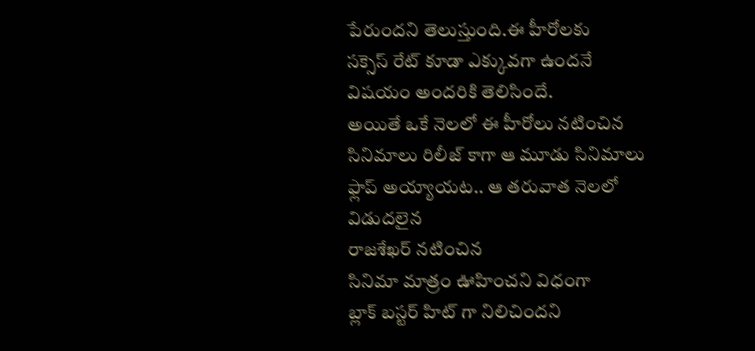పేరుందని తెలుస్తుంది.ఈ హీరోలకు
సక్సెస్ రేట్ కూడా ఎక్కువగా ఉందనే విషయం అందరికి తెలిసిందే.
అయితే ఒకే నెలలో ఈ హీరోలు నటించిన సినిమాలు రిలీజ్ కాగా ఆ మూడు సినిమాలు ఫ్లాప్ అయ్యాయట.. ఆ తరువాత నెలలో విడుదలైన
రాజశేఖర్ నటించిన
సినిమా మాత్రం ఊహించని విధంగా
బ్లాక్ బస్టర్ హిట్ గా నిలిచిందని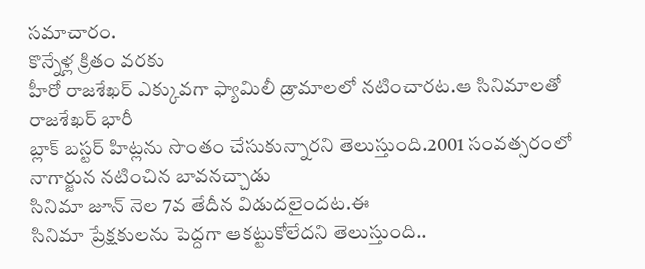సమాచారం.
కొన్నేళ్ల క్రితం వరకు
హీరో రాజశేఖర్ ఎక్కువగా ఫ్యామిలీ డ్రామాలలో నటించారట.ఆ సినిమాలతో
రాజశేఖర్ భారీ
బ్లాక్ బస్టర్ హిట్లను సొంతం చేసుకున్నారని తెలుస్తుంది.2001 సంవత్సరంలో
నాగార్జున నటించిన బావనచ్చాడు
సినిమా జూన్ నెల 7వ తేదీన విడుదలైందట.ఈ
సినిమా ప్రేక్షకులను పెద్దగా ఆకట్టుకోలేదని తెలుస్తుంది..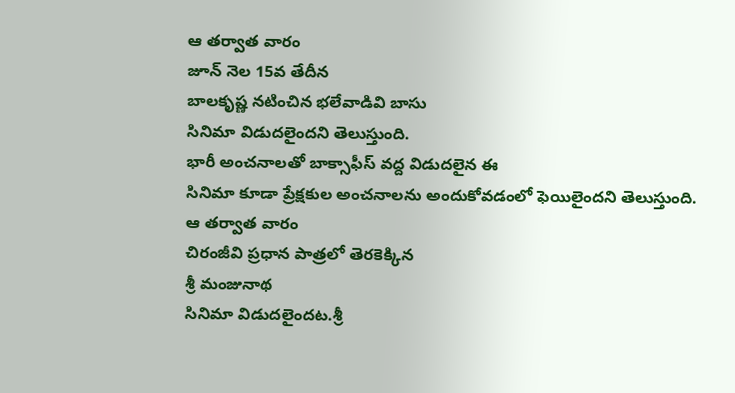ఆ తర్వాత వారం
జూన్ నెల 15వ తేదీన
బాలకృష్ణ నటించిన భలేవాడివి బాసు
సినిమా విడుదలైందని తెలుస్తుంది.
భారీ అంచనాలతో బాక్సాఫీస్ వద్ద విడుదలైన ఈ
సినిమా కూడా ప్రేక్షకుల అంచనాలను అందుకోవడంలో ఫెయిలైందని తెలుస్తుంది.
ఆ తర్వాత వారం
చిరంజీవి ప్రధాన పాత్రలో తెరకెక్కిన
శ్రీ మంజునాథ
సినిమా విడుదలైందట.శ్రీ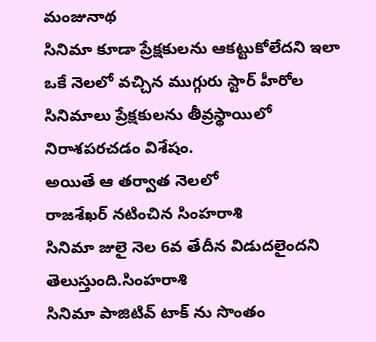మంజునాథ
సినిమా కూడా ప్రేక్షకులను ఆకట్టుకోలేదని ఇలా ఒకే నెలలో వచ్చిన ముగ్గురు స్టార్ హీరోల సినిమాలు ప్రేక్షకులను తీవ్రస్థాయిలో నిరాశపరచడం విశేషం.
అయితే ఆ తర్వాత నెలలో
రాజశేఖర్ నటించిన సింహరాశి
సినిమా జులై నెల 6వ తేదీన విడుదలైందని తెలుస్తుంది.సింహరాశి
సినిమా పాజిటివ్ టాక్ ను సొంతం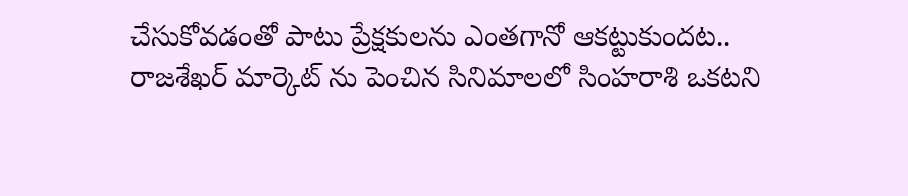చేసుకోవడంతో పాటు ప్రేక్షకులను ఎంతగానో ఆకట్టుకుందట..
రాజశేఖర్ మార్కెట్ ను పెంచిన సినిమాలలో సింహరాశి ఒకటని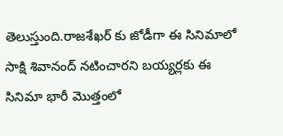తెలుస్తుంది.రాజశేఖర్ కు జోడీగా ఈ సినిమాలో
సాక్షి శివానంద్ నటించారని బయ్యర్లకు ఈ
సినిమా భారీ మొత్తంలో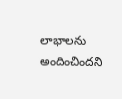లాభాలను అందించిందని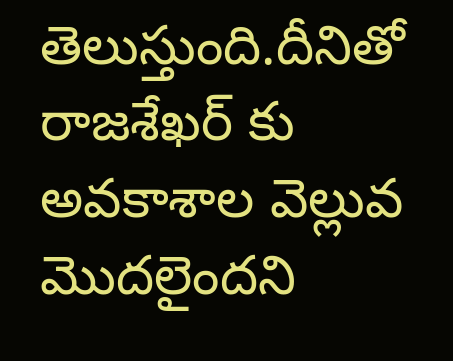తెలుస్తుంది.దీనితో
రాజశేఖర్ కు అవకాశాల వెల్లువ మొదలైందని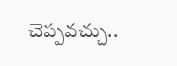చెప్పవచ్చు..